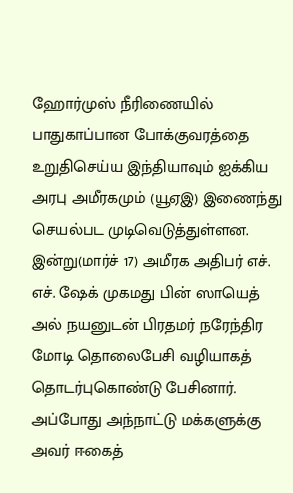ஹோர்முஸ் நீரிணையில் பாதுகாப்பான போக்குவரத்தை உறுதிசெய்ய இந்தியாவும் ஐக்கிய அரபு அமீரகமும் (யூஏஇ) இணைந்து செயல்பட முடிவெடுத்துள்ளன. இன்று(மார்ச் 17) அமீரக அதிபர் எச். எச். ஷேக் முகமது பின் ஸாயெத் அல் நயனுடன் பிரதமர் நரேந்திர மோடி தொலைபேசி வழியாகத் தொடர்புகொண்டு பேசினார். அப்போது அந்நாட்டு மக்களுக்கு அவர் ஈகைத்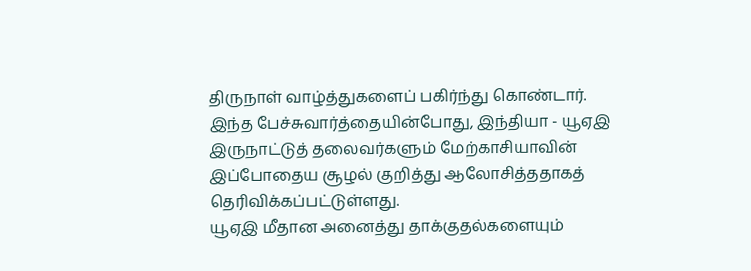திருநாள் வாழ்த்துகளைப் பகிர்ந்து கொண்டார்.
இந்த பேச்சுவார்த்தையின்போது, இந்தியா - யூஏஇ இருநாட்டுத் தலைவர்களும் மேற்காசியாவின் இப்போதைய சூழல் குறித்து ஆலோசித்ததாகத் தெரிவிக்கப்பட்டுள்ளது.
யூஏஇ மீதான அனைத்து தாக்குதல்களையும்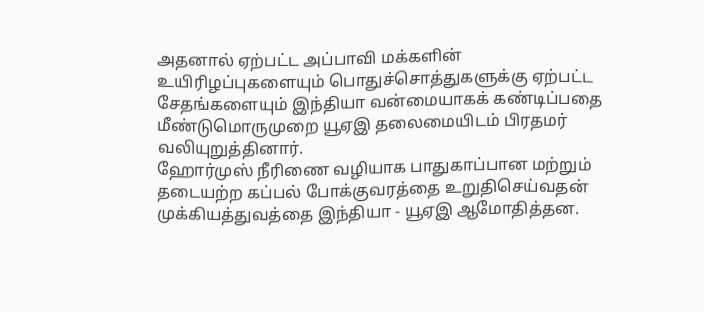அதனால் ஏற்பட்ட அப்பாவி மக்களின் உயிரிழப்புகளையும் பொதுச்சொத்துகளுக்கு ஏற்பட்ட சேதங்களையும் இந்தியா வன்மையாகக் கண்டிப்பதை மீண்டுமொருமுறை யூஏஇ தலைமையிடம் பிரதமர் வலியுறுத்தினார்.
ஹோர்முஸ் நீரிணை வழியாக பாதுகாப்பான மற்றும் தடையற்ற கப்பல் போக்குவரத்தை உறுதிசெய்வதன் முக்கியத்துவத்தை இந்தியா - யூஏஇ ஆமோதித்தன.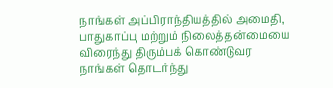நாங்கள் அப்பிராந்தியத்தில் அமைதி, பாதுகாப்பு மற்றும் நிலைத்தன்மையை விரைந்து திரும்பக் கொண்டுவர நாங்கள் தொடர்ந்து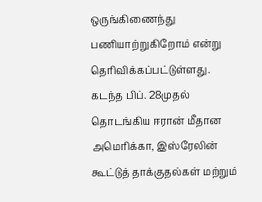ஒருங்கிணைந்து பணியாற்றுகிறோம் என்று தெரிவிக்கப்பட்டுள்ளது.
கடந்த பிப். 28முதல் தொடங்கிய ஈரான் மீதான அமெரிக்கா, இஸ்ரேலின் கூட்டுத் தாக்குதல்கள் மற்றும்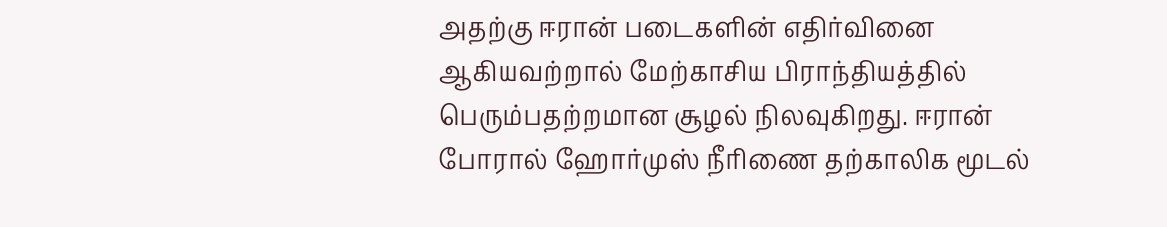அதற்கு ஈரான் படைகளின் எதிர்வினை ஆகியவற்றால் மேற்காசிய பிராந்தியத்தில் பெரும்பதற்றமான சூழல் நிலவுகிறது. ஈரான் போரால் ஹோர்முஸ் நீரிணை தற்காலிக மூடல்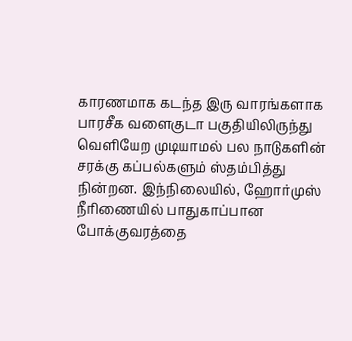காரணமாக கடந்த இரு வாரங்களாக பாரசீக வளைகுடா பகுதியிலிருந்து வெளியேற முடியாமல் பல நாடுகளின் சரக்கு கப்பல்களும் ஸ்தம்பித்து நின்றன. இந்நிலையில், ஹோர்முஸ் நீரிணையில் பாதுகாப்பான போக்குவரத்தை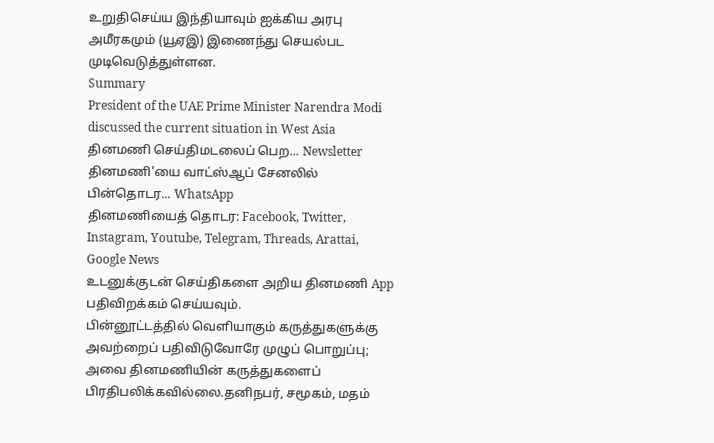உறுதிசெய்ய இந்தியாவும் ஐக்கிய அரபு அமீரகமும் (யூஏஇ) இணைந்து செயல்பட முடிவெடுத்துள்ளன.
Summary
President of the UAE Prime Minister Narendra Modi discussed the current situation in West Asia
தினமணி செய்திமடலைப் பெற... Newsletter
தினமணி'யை வாட்ஸ்ஆப் சேனலில் பின்தொடர... WhatsApp
தினமணியைத் தொடர: Facebook, Twitter, Instagram, Youtube, Telegram, Threads, Arattai, Google News
உடனுக்குடன் செய்திகளை அறிய தினமணி App பதிவிறக்கம் செய்யவும்.
பின்னூட்டத்தில் வெளியாகும் கருத்துகளுக்கு அவற்றைப் பதிவிடுவோரே முழுப் பொறுப்பு; அவை தினமணியின் கருத்துகளைப் பிரதிபலிக்கவில்லை.தனிநபர், சமூகம், மதம்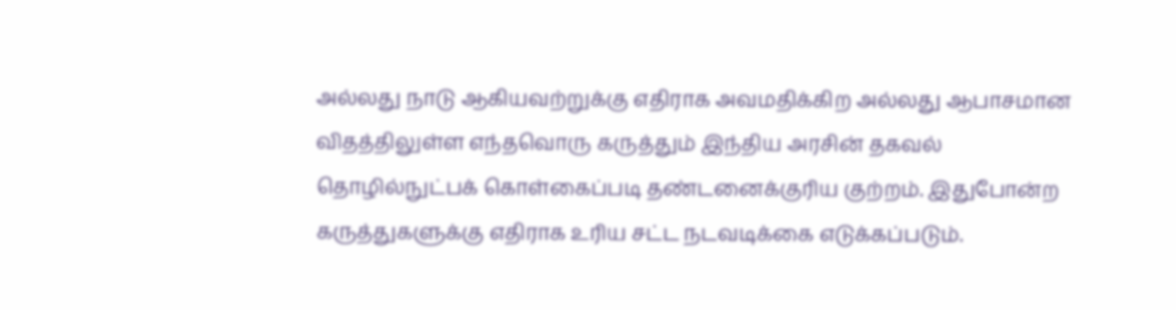அல்லது நாடு ஆகியவற்றுக்கு எதிராக அவமதிக்கிற அல்லது ஆபாசமான விதத்திலுள்ள எந்தவொரு கருத்தும் இந்திய அரசின் தகவல் தொழில்நுட்பக் கொள்கைப்படி தண்டனைக்குரிய குற்றம். இதுபோன்ற கருத்துகளுக்கு எதிராக உரிய சட்ட நடவடிக்கை எடுக்கப்படும்.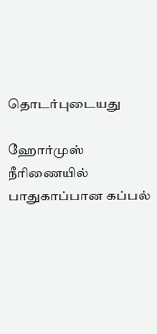தொடர்புடையது

ஹோர்முஸ் நீரிணையில் பாதுகாப்பான கப்பல்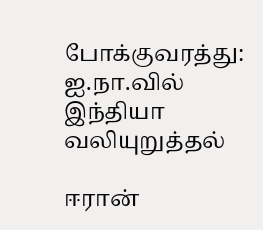போக்குவரத்து: ஐ.நா.வில் இந்தியா வலியுறுத்தல்

ஈரான்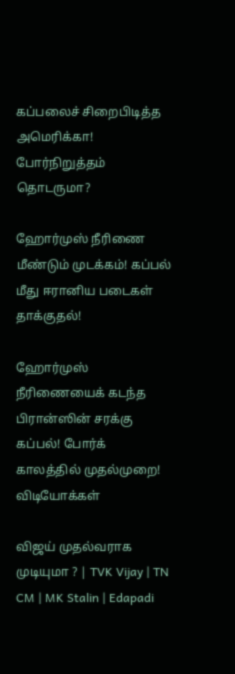கப்பலைச் சிறைபிடித்த அமெரிக்கா! போர்நிறுத்தம் தொடருமா?

ஹோர்முஸ் நீரிணை மீண்டும் முடக்கம்! கப்பல் மீது ஈரானிய படைகள் தாக்குதல்!

ஹோர்முஸ் நீரிணையைக் கடந்த பிரான்ஸின் சரக்கு கப்பல்! போர்க் காலத்தில் முதல்முறை!
விடியோக்கள்

விஜய் முதல்வராக முடியுமா ? | TVK Vijay | TN CM | MK Stalin | Edapadi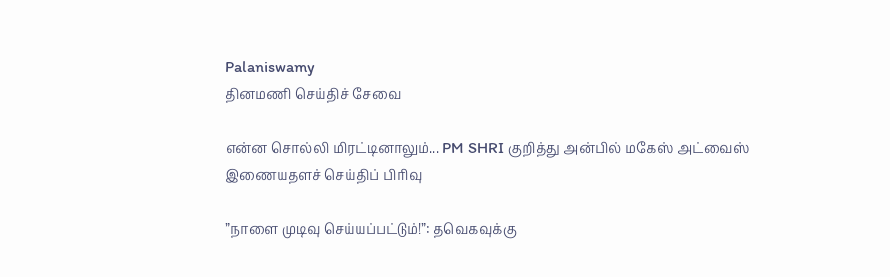Palaniswamy
தினமணி செய்திச் சேவை

என்ன சொல்லி மிரட்டினாலும்... PM SHRI குறித்து அன்பில் மகேஸ் அட்வைஸ்
இணையதளச் செய்திப் பிரிவு

”நாளை முடிவு செய்யப்பட்டும்!”: தவெகவுக்கு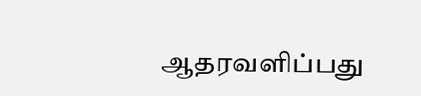ஆதரவளிப்பது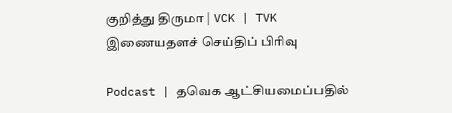குறித்து திருமா | VCK | TVK
இணையதளச் செய்திப் பிரிவு

Podcast | தவெக ஆட்சியமைப்பதில்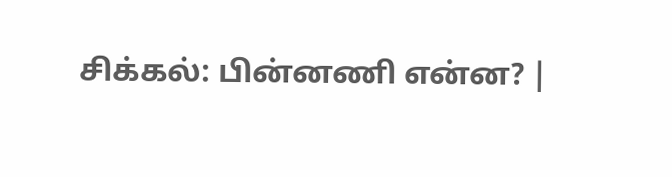சிக்கல்: பின்னணி என்ன? |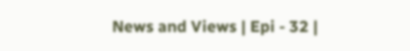News and Views | Epi - 32 |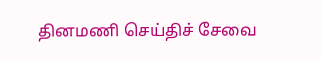தினமணி செய்திச் சேவை